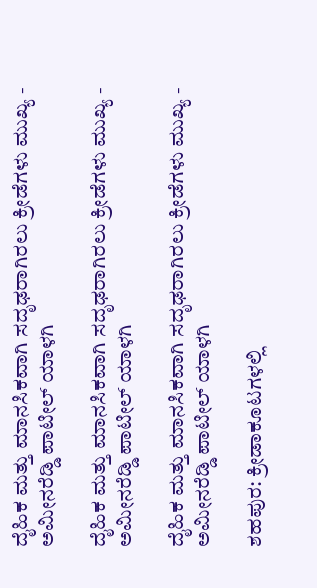ದೈಹಿಕ ಮತ್ತು ಮಾನಸಿಕವಾಗಿ ಸದೃಢರಾಗಿರಲು ಕ್ರೀಡೆಗಳು ಮುಖ್ಯ - ಅಮೀನರೆಡ್ಡಿ ಪಾಟೀಲ್ ಯಾಳಗಿ

ದೈಹಿಕ ಮತ್ತು ಮಾನಸಿಕವಾಗಿ ಸದೃಢರಾಗಿರಲು ಕ್ರೀಡೆಗಳು ಮುಖ್ಯ - ಅಮೀನರೆಡ್ಡಿ ಪಾಟೀಲ್ ಯಾಳಗಿ

ದೈಹಿಕ ಮತ್ತು ಮಾನಸಿಕವಾಗಿ ಸದೃಢರಾಗಿರಲು ಕ್ರೀಡೆಗಳು ಮುಖ್ಯ - ಅಮೀನರೆಡ್ಡಿ ಪಾಟೀಲ್ ಯಾಳಗಿ

ಶಹಪುರ: ಕ್ರೀಡಾಕೂಟಗಳಲ್ಲಿ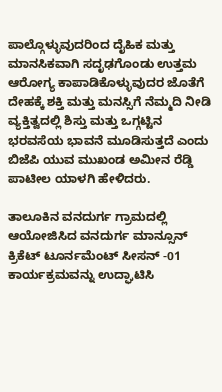ಪಾಲ್ಗೊಳ್ಳುವುದರಿಂದ ದೈಹಿಕ ಮತ್ತು ಮಾನಸಿಕವಾಗಿ ಸದೃಢಗೊಂಡು ಉತ್ತಮ ಆರೋಗ್ಯ ಕಾಪಾಡಿಕೊಳ್ಳುವುದರ ಜೊತೆಗೆ ದೇಹಕ್ಕೆ ಶಕ್ತಿ ಮತ್ತು ಮನಸ್ಸಿಗೆ ನೆಮ್ಮದಿ ನೀಡಿ ವ್ಯಕ್ತಿತ್ವದಲ್ಲಿ ಶಿಸ್ತು ಮತ್ತು ಒಗ್ಗಟ್ಟಿನ ಭರವಸೆಯ ಭಾವನೆ ಮೂಡಿಸುತ್ತದೆ ಎಂದು ಬಿಜೆಪಿ ಯುವ ಮುಖಂಡ ಅಮೀನ ರೆಡ್ಡಿ ಪಾಟೀಲ ಯಾಳಗಿ ಹೇಳಿದರು.

ತಾಲೂಕಿನ ವನದುರ್ಗ ಗ್ರಾಮದಲ್ಲಿ ಆಯೋಜಿಸಿದ ವನದುರ್ಗ ಮಾನ್ಸೂನ್ ಕ್ರಿಕೆಟ್ ಟೂರ್ನಮೆಂಟ್ ಸೀಸನ್ -01 ಕಾರ್ಯಕ್ರಮವನ್ನು ಉದ್ಘಾಟಿಸಿ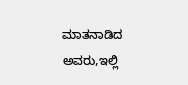ಮಾತನಾಡಿದ ಅವರು,ಇಲ್ಲಿ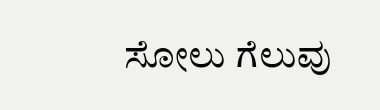ಸೋಲು ಗೆಲುವು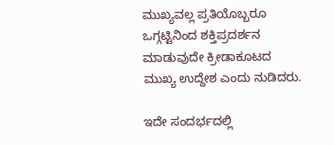ಮುಖ್ಯವಲ್ಲ ಪ್ರತಿಯೊಬ್ಬರೂ ಒಗ್ಗಟ್ಟಿನಿಂದ ಶಕ್ತಿಪ್ರದರ್ಶನ ಮಾಡುವುದೇ ಕ್ರೀಡಾಕೂಟದ ಮುಖ್ಯ ಉದ್ದೇಶ ಎಂದು ನುಡಿದರು.

ಇದೇ ಸಂದರ್ಭದಲ್ಲಿ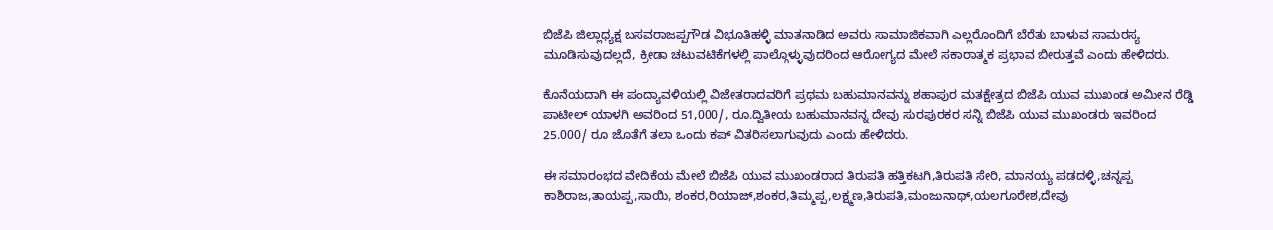ಬಿಜೆಪಿ ಜಿಲ್ಲಾಧ್ಯಕ್ಷ ಬಸವರಾಜಪ್ಪಗೌಡ ವಿಭೂತಿಹಳ್ಳಿ ಮಾತನಾಡಿದ ಅವರು ಸಾಮಾಜಿಕವಾಗಿ ಎಲ್ಲರೊಂದಿಗೆ ಬೆರೆತು ಬಾಳುವ ಸಾಮರಸ್ಯ ಮೂಡಿಸುವುದಲ್ಲದೆ, ಕ್ರೀಡಾ ಚಟುವಟಿಕೆಗಳಲ್ಲಿ ಪಾಲ್ಗೊಳ್ಳುವುದರಿಂದ ಆರೋಗ್ಯದ ಮೇಲೆ ಸಕಾರಾತ್ಮಕ ಪ್ರಭಾವ ಬೀರುತ್ತವೆ ಎಂದು ಹೇಳಿದರು.

ಕೊನೆಯದಾಗಿ ಈ ಪಂದ್ಯಾವಳಿಯಲ್ಲಿ ವಿಜೇತರಾದವರಿಗೆ ಪ್ರಥಮ ಬಹುಮಾನವನ್ನು ಶಹಾಪುರ ಮತಕ್ಷೇತ್ರದ ಬಿಜೆಪಿ ಯುವ ಮುಖಂಡ ಅಮೀನ ರೆಡ್ಡಿ ಪಾಟೀಲ್ ಯಾಳಗಿ ಅವರಿಂದ 51,000/, ರೂ.ದ್ವಿತೀಯ ಬಹುಮಾನವನ್ನ ದೇವು ಸುರಪುರಕರ ಸನ್ನಿ ಬಿಜೆಪಿ ಯುವ ಮುಖಂಡರು ಇವರಿಂದ 25.000/ ರೂ ಜೊತೆಗೆ ತಲಾ ಒಂದು ಕಪ್ ವಿತರಿಸಲಾಗುವುದು ಎಂದು ಹೇಳಿದರು.

ಈ ಸಮಾರಂಭದ ವೇದಿಕೆಯ ಮೇಲೆ ಬಿಜೆಪಿ ಯುವ ಮುಖಂಡರಾದ ತಿರುಪತಿ ಹತ್ತಿಕಟಗಿ,ತಿರುಪತಿ ಸೇರಿ, ಮಾನಯ್ಯ ಪಡದಳ್ಳಿ,ಚನ್ನಪ್ಪ ಕಾಶಿರಾಜ,ತಾಯಪ್ಪ,ಸಾಯಿ, ಶಂಕರ,ರಿಯಾಜ್,ಶಂಕರ,ತಿಮ್ಮಪ್ಪ,ಲಕ್ಷ್ಮಣ,ತಿರುಪತಿ,ಮಂಜುನಾಥ್,ಯಲಗೂರೇಶ,ದೇವು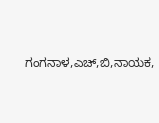ಗಂಗನಾಳ,ಎಚ್,ಬಿ,ನಾಯಕ,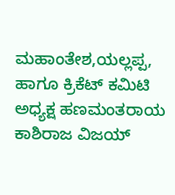ಮಹಾಂತೇಶ,ಯಲ್ಲಪ್ಪ, ಹಾಗೂ ಕ್ರಿಕೆಟ್ ಕಮಿಟಿ ಅಧ್ಯಕ್ಷ ಹಣಮಂತರಾಯ ಕಾಶಿರಾಜ ವಿಜಯ್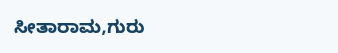ಸೀತಾರಾಮ,ಗುರು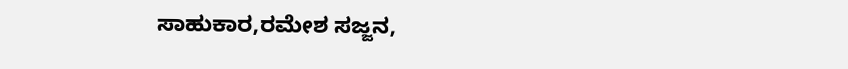ಸಾಹುಕಾರ,ರಮೇಶ ಸಜ್ಜನ,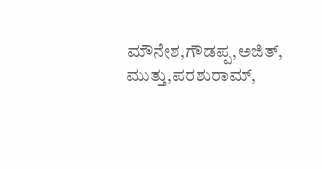ಮೌನೇಶ,ಗೌಡಪ್ಪ,ಅಜಿತ್, ಮುತ್ತು,ಪರಶುರಾಮ್,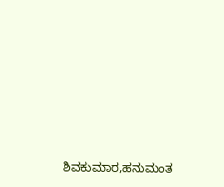ಶಿವಕುಮಾರ,ಹನುಮಂತ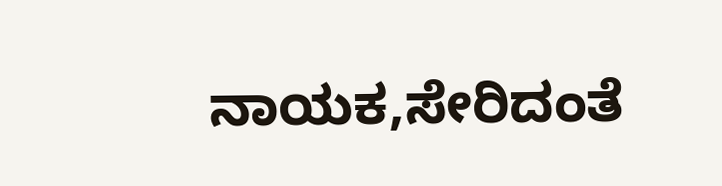ನಾಯಕ,ಸೇರಿದಂತೆ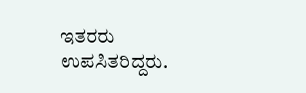ಇತರರು ಉಪಸಿತರಿದ್ದರು.